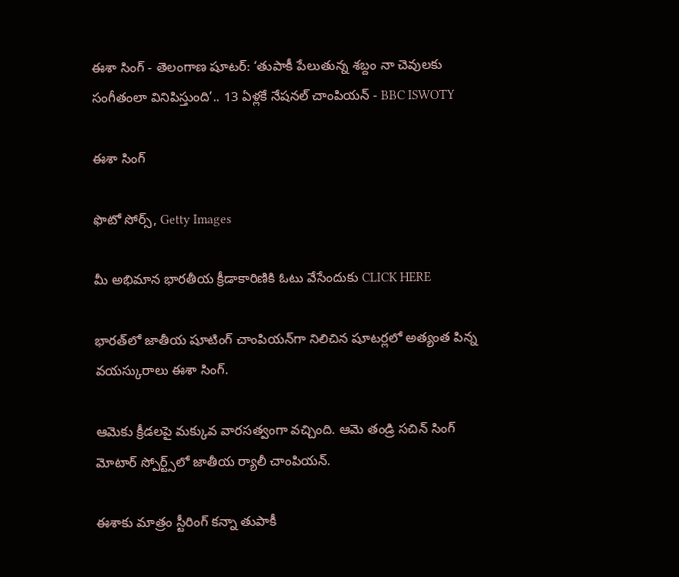ఈశా సింగ్ - తెలంగాణ షూటర్: ‘తుపాకీ పేలుతున్న శబ్దం నా చెవులకు సంగీతంలా వినిపిస్తుంది’.. 13 ఏళ్లకే నేషనల్ చాంపియన్ - BBC ISWOTY

ఈశా సింగ్

ఫొటో సోర్స్, Getty Images

మీ అభిమాన భారతీయ క్రీడాకారిణికి ఓటు వేసేందుకు CLICK HERE

భారత్‌లో జాతీయ షూటింగ్ చాంపియన్‌గా నిలిచిన షూటర్లలో అత్యంత పిన్న వయస్కురాలు ఈశా సింగ్.

ఆమెకు క్రీడలపై మక్కువ వారసత్వంగా వచ్చింది. ఆమె తండ్రి సచిన్ సింగ్ మోటార్ స్పోర్ట్స్‌లో జాతీయ ర్యాలీ చాంపియన్.

ఈశాకు మాత్రం స్టీరింగ్ కన్నా తుపాకీ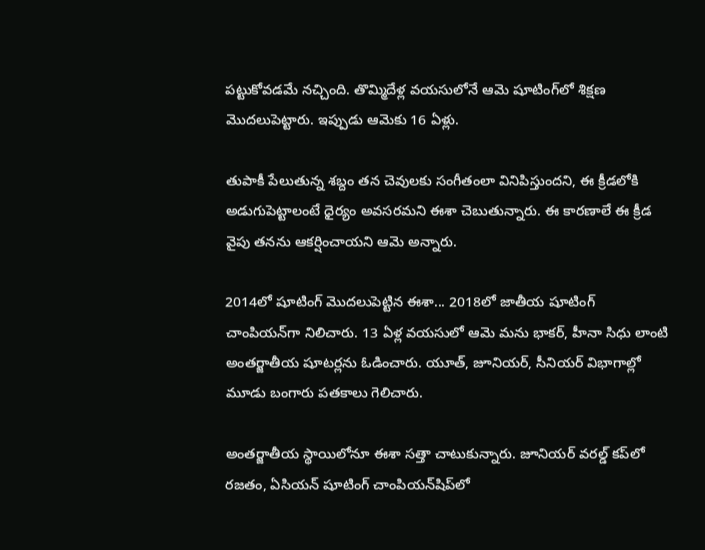పట్టుకోవడమే నచ్చింది. తొమ్మిదేళ్ల వయసులోనే ఆమె షూటింగ్‌లో శిక్షణ మొదలుపెట్టారు. ఇప్పుడు ఆమెకు 16 ఏళ్లు.

తుపాకీ పేలుతున్న శబ్దం తన చెవులకు సంగీతంలా వినిపిస్తుందని, ఈ క్రీడలోకి అడుగుపెట్టాలంటే ధైర్యం అవసరమని ఈశా చెబుతున్నారు. ఈ కారణాలే ఈ క్రీడ వైపు తనను ఆకర్షించాయని ఆమె అన్నారు.

2014లో షూటింగ్ మొదలుపెట్టిన ఈశా... 2018లో జాతీయ షూటింగ్ చాంపియన్‌గా నిలిచారు. 13 ఏళ్ల వయసులో ఆమె మను భాకర్, హీనా సిధు లాంటి అంతర్జాతీయ షూటర్లను ఓడించారు. యూత్, జూనియర్, సీనియర్ విభాగాల్లో మూడు బంగారు పతకాలు గెలిచారు.

అంతర్జాతీయ స్థాయిలోనూ ఈశా సత్తా చాటుకున్నారు. జూనియర్ వరల్డ్ కప్‌లో రజతం, ఏసియన్ షూటింగ్ చాంపియన్‌షిప్‌లో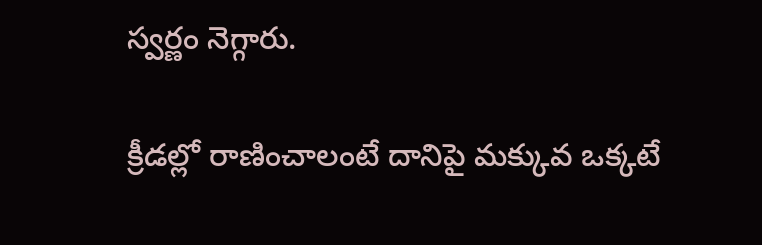స్వర్ణం నెగ్గారు.

క్రీడల్లో రాణించాలంటే దానిపై మక్కువ ఒక్కటే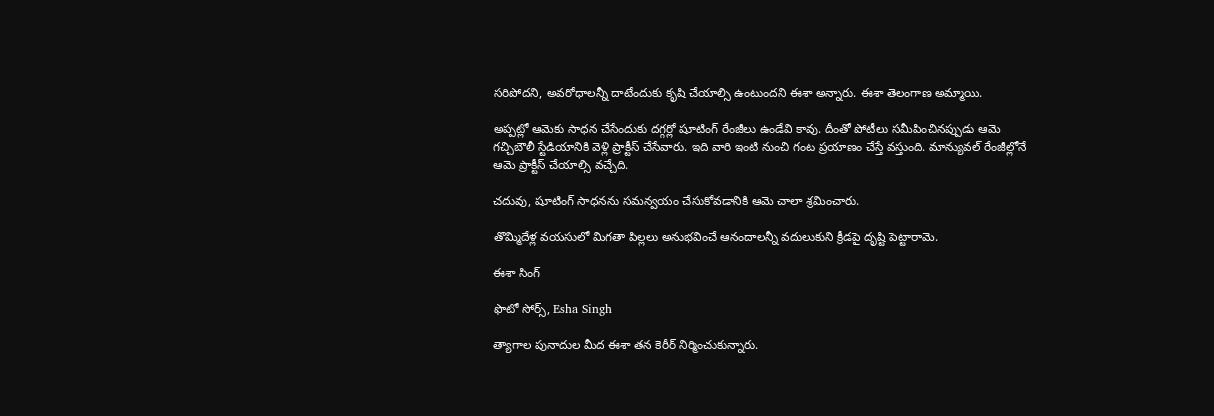సరిపోదని, అవరోధాలన్నీ దాటేందుకు కృషి చేయాల్సి ఉంటుందని ఈశా అన్నారు. ఈశా తెలంగాణ అమ్మాయి.

అప్పట్లో ఆమెకు సాధన చేసేందుకు దగ్గర్లో షూటింగ్ రేంజీలు ఉండేవి కావు. దీంతో పోటీలు సమీపించినప్పుడు ఆమె గచ్చిబౌలీ స్టేడియానికి వెళ్లి ప్రాక్టీస్ చేసేవారు. ఇది వారి ఇంటి నుంచి గంట ప్రయాణం చేస్తే వస్తుంది. మాన్యువల్ రేంజీల్లోనే ఆమె ప్రాక్టీస్ చేయాల్సి వచ్చేది.

చదువు, షూటింగ్ సాధనను సమన్వయం చేసుకోవడానికి ఆమె చాలా శ్రమించారు.

తొమ్మిదేళ్ల వయసులో మిగతా పిల్లలు అనుభవించే ఆనందాలన్నీ వదులుకుని క్రీడపై దృష్టి పెట్టారామె.

ఈశా సింగ్

ఫొటో సోర్స్, Esha Singh

త్యాగాల పునాదుల మీద ఈశా తన కెరీర్ నిర్మించుకున్నారు.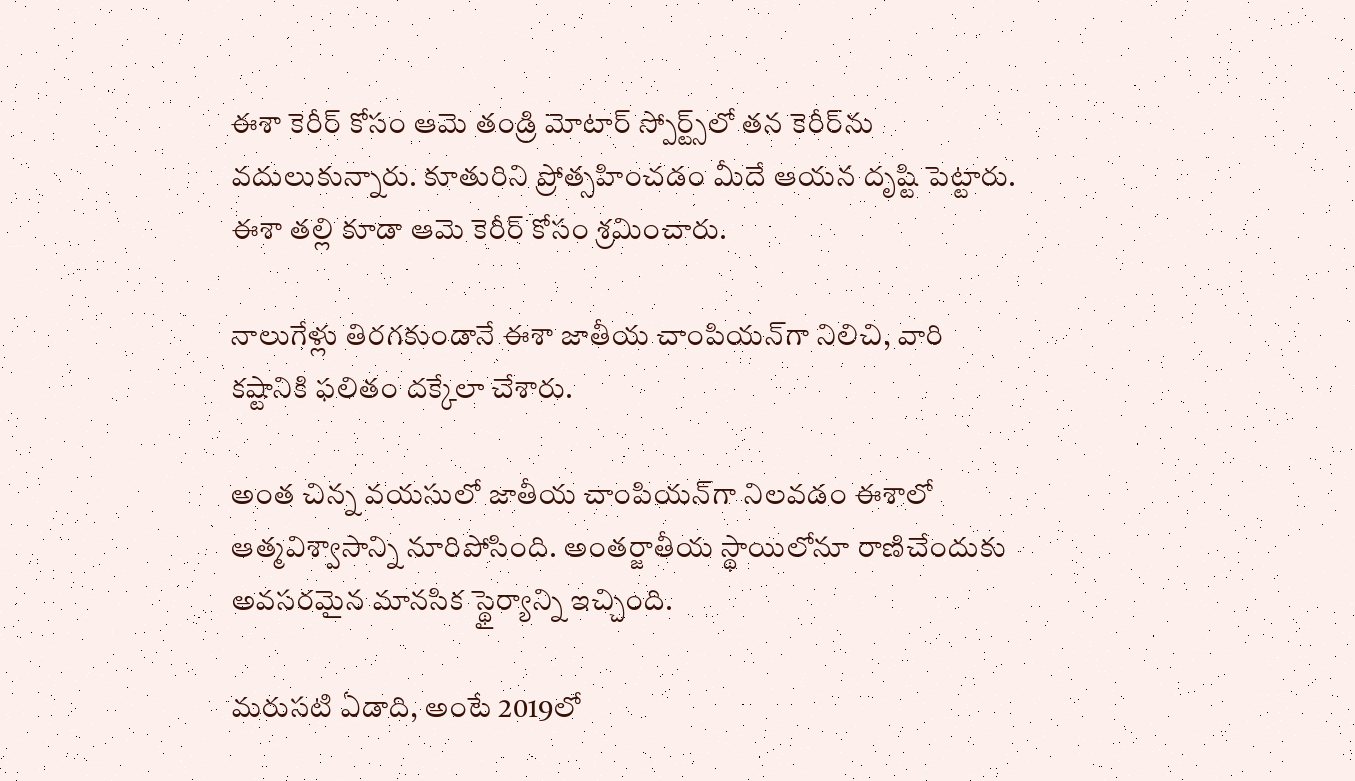ఈశా కెరీర్ కోసం ఆమె తండ్రి మోటార్ స్పోర్ట్స్‌లో తన కెరీర్‌ను వదులుకున్నారు. కూతురిని ప్రోత్సహించడం మీదే ఆయన దృష్టి పెట్టారు. ఈశా తల్లి కూడా ఆమె కెరీర్ కోసం శ్రమించారు.

నాలుగేళ్లు తిరగకుండానే ఈశా జాతీయ చాంపియన్‌గా నిలిచి, వారి కష్టానికి ఫలితం దక్కేలా చేశారు.

అంత చిన్న వయసులో జాతీయ చాంపియన్‌గా నిలవడం ఈశాలో ఆత్మవిశ్వాసాన్ని నూరిపోసింది. అంతర్జాతీయ స్థాయిలోనూ రాణిచేందుకు అవసరమైన మానసిక స్థైర్యాన్ని ఇచ్చింది.

మరుసటి ఏడాది, అంటే 2019లో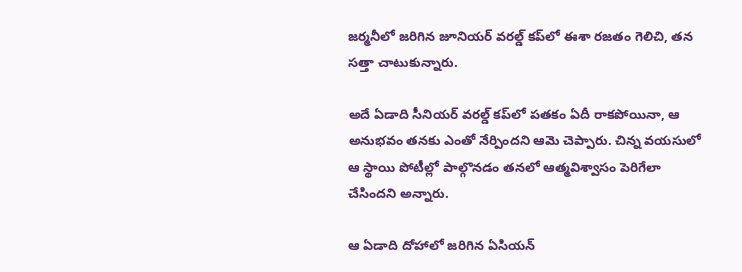జర్మనీలో జరిగిన జూనియర్ వరల్డ్ కప్‌లో ఈశా రజతం గెలిచి, తన సత్తా చాటుకున్నారు.

అదే ఏడాది సీనియర్ వరల్డ్ కప్‌లో పతకం ఏదీ రాకపోయినా, ఆ అనుభవం తనకు ఎంతో నేర్పిందని ఆమె చెప్పారు. చిన్న వయసులో ఆ స్థాయి పోటీల్లో పాల్గొనడం తనలో ఆత్మవిశ్వాసం పెరిగేలా చేసిందని అన్నారు.

ఆ ఏడాది దోహాలో జరిగిన ఏసియన్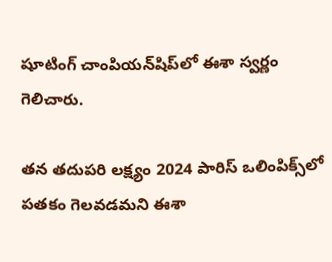షూటింగ్ చాంపియన్‌షిప్‌లో ఈశా స్వర్ణం గెలిచారు.

తన తదుపరి లక్ష్యం 2024 పారిస్ ఒలింపిక్స్‌లో పతకం గెలవడమని ఈశా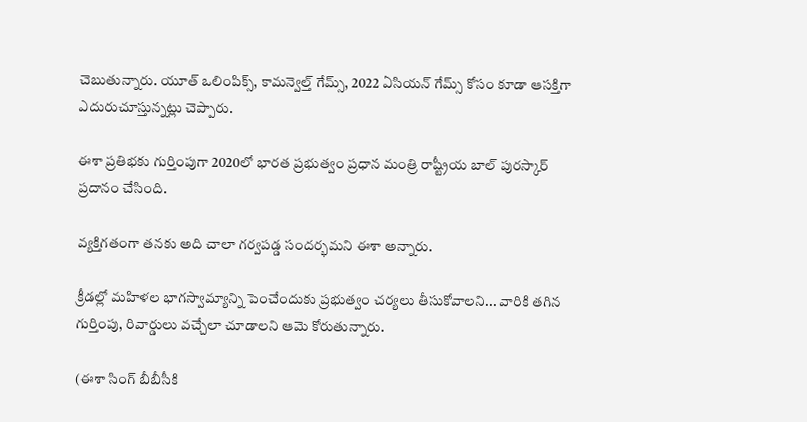చెబుతున్నారు. యూత్ ఒలింపిక్స్, కామన్వెల్త్ గేమ్స్, 2022 ఏసియన్ గేమ్స్ కోసం కూడా ఆసక్తిగా ఎదురుచూస్తున్నట్లు చెప్పారు.

ఈశా ప్రతిభకు గుర్తింపుగా 2020లో భారత ప్రభుత్వం ప్రధాన మంత్రి రాష్ట్రీయ బాల్ పురస్కార్ ప్రదానం చేసింది.

వ్యక్తిగతంగా తనకు అది చాలా గర్వపడ్డ సందర్భమని ఈశా అన్నారు.

క్రీడల్లో మహిళల భాగస్వామ్యాన్ని పెంచేందుకు ప్రభుత్వం చర్యలు తీసుకోవాలని... వారికి తగిన గుర్తింపు, రివార్డులు వచ్చేలా చూడాలని ఆమె కోరుతున్నారు.

(ఈశా సింగ్ బీబీసీకి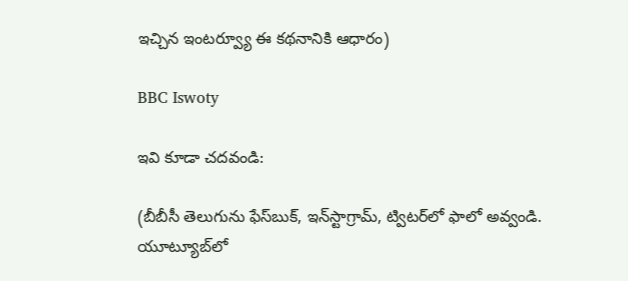ఇచ్చిన ఇంటర్వ్యూ ఈ కథనానికి ఆధారం)

BBC Iswoty

ఇవి కూడా చదవండి:

(బీబీసీ తెలుగును ఫేస్‌బుక్, ఇన్‌స్టాగ్రామ్‌, ట్విటర్‌లో ఫాలో అవ్వండి. యూట్యూబ్‌లో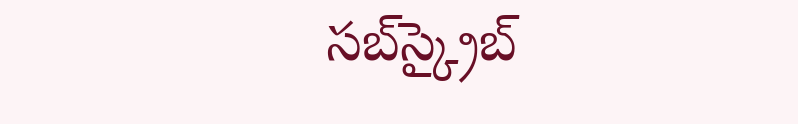సబ్‌స్క్రైబ్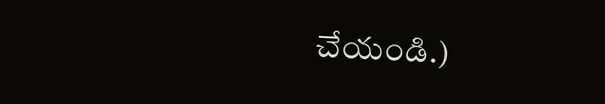చేయండి.)